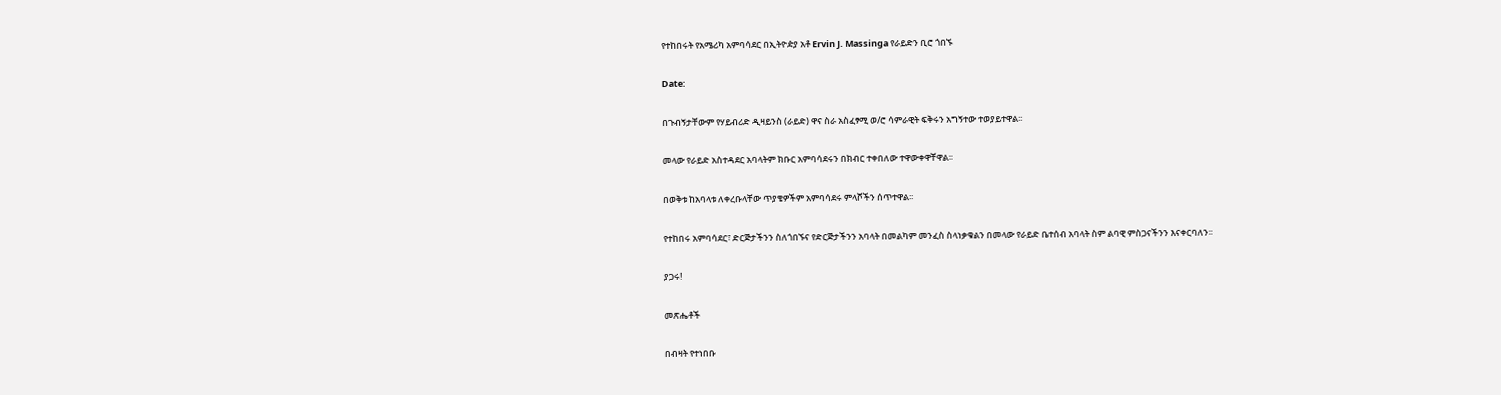የተከበሩት የአሜሪካ አምባሳደር በኢትዮዽያ አቶ Ervin J. Massinga የራይድን ቢሮ ጎበኙ

Date:

በጉብኝታቸውም የሃይብሪድ ዲዛይንስ (ራይድ) ዋና ስራ አስፈፃሚ ወ/ሮ ሳምራዊት ፍቅሩን አግኝተው ተወያይተዋል፡፡

መላው የራይድ አስተዳደር አባላትም ክቡር አምባሳደሩን በክብር ተቀበለው ተዋውቀዋቸዋል፡፡

በወቅቱ ከአባላቱ ለቀረቡላቸው ጥያቄዎችም አምባሳደሩ ምላሾችን ሰጥተዋል፡፡

የተከበሩ አምባሳደር፣ ድርጅታችንን ስለጎበኙና የድርጅታችንን አባላት በመልካም መንፈስ ስላነቃቁልን በመላው የራይድ ቤተሰብ አባላት ስም ልባዊ ምስጋናችንን እናቀርባለን፡፡

ያጋሩ!

መጽሔቶች

በብዛት የተነበቡ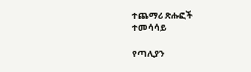ተጨማሪ ጽሑፎች
ተመሳሳይ

የጣሊያን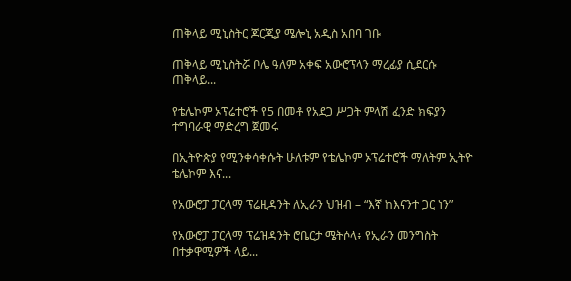ጠቅላይ ሚኒስትር ጆርጂያ ሜሎኒ አዲስ አበባ ገቡ

ጠቅላይ ሚኒስትሯ ቦሌ ዓለም አቀፍ አውሮፕላን ማረፊያ ሲደርሱ ጠቅላይ...

የቴሌኮም ኦፕሬተሮች የ5 በመቶ የአደጋ ሥጋት ምላሽ ፈንድ ክፍያን ተግባራዊ ማድረግ ጀመሩ

በኢትዮጵያ የሚንቀሳቀሱት ሁለቱም የቴሌኮም ኦፕሬተሮች ማለትም ኢትዮ ቴሌኮም እና...

የአውሮፓ ፓርላማ ፕሬዚዳንት ለኢራን ህዝብ – “እኛ ከእናንተ ጋር ነን”

የአውሮፓ ፓርላማ ፕሬዝዳንት ሮቤርታ ሜትሶላ፥ የኢራን መንግስት በተቃዋሚዎች ላይ...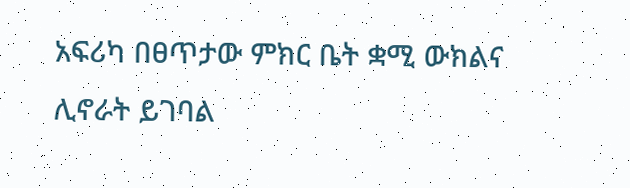አፍሪካ በፀጥታው ምክር ቤት ቋሚ ውክልና ሊኖራት ይገባል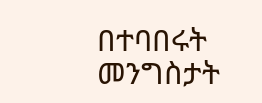በተባበሩት መንግስታት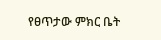የፀጥታው ምክር ቤት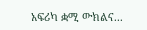አፍሪካ ቋሚ ውክልና...